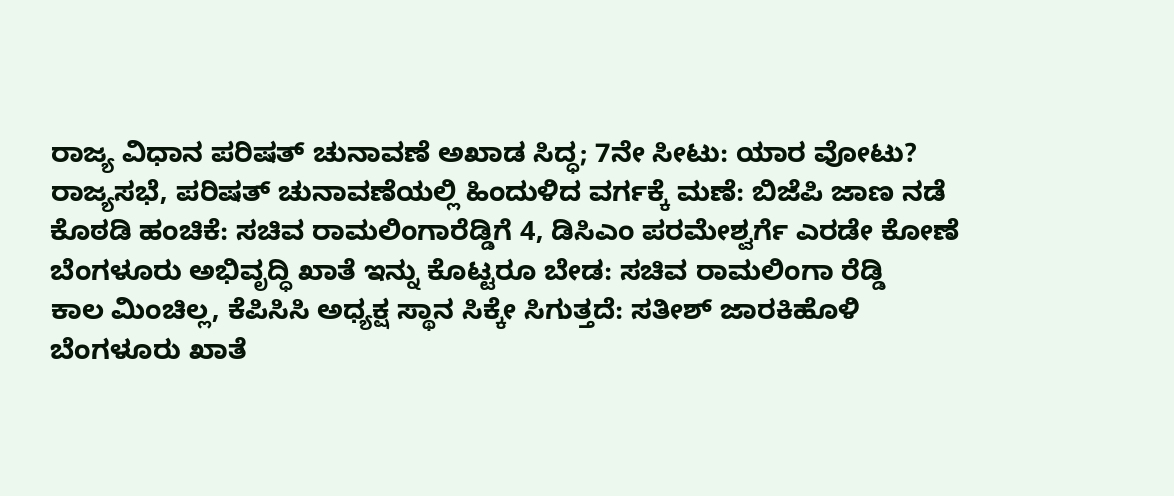ರಾಜ್ಯ ವಿಧಾನ ಪರಿಷತ್ ಚುನಾವಣೆ ಅಖಾಡ ಸಿದ್ಧ; 7ನೇ ಸೀಟು: ಯಾರ ವೋಟು?
ರಾಜ್ಯಸಭೆ, ಪರಿಷತ್ ಚುನಾವಣೆಯಲ್ಲಿ ಹಿಂದುಳಿದ ವರ್ಗಕ್ಕೆ ಮಣೆ: ಬಿಜೆಪಿ ಜಾಣ ನಡೆ
ಕೊಠಡಿ ಹಂಚಿಕೆ: ಸಚಿವ ರಾಮಲಿಂಗಾರೆಡ್ಡಿಗೆ 4, ಡಿಸಿಎಂ ಪರಮೇಶ್ವರ್ಗೆ ಎರಡೇ ಕೋಣೆ
ಬೆಂಗಳೂರು ಅಭಿವೃದ್ಧಿ ಖಾತೆ ಇನ್ನು ಕೊಟ್ಟರೂ ಬೇಡ: ಸಚಿವ ರಾಮಲಿಂಗಾ ರೆಡ್ಡಿ
ಕಾಲ ಮಿಂಚಿಲ್ಲ, ಕೆಪಿಸಿಸಿ ಅಧ್ಯಕ್ಷ ಸ್ಥಾನ ಸಿಕ್ಕೇ ಸಿಗುತ್ತದೆ: ಸತೀಶ್ ಜಾರಕಿಹೊಳಿ
ಬೆಂಗಳೂರು ಖಾತೆ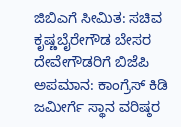ಜಿಬಿಎಗೆ ಸೀಮಿತ: ಸಚಿವ ಕೃಷ್ಣಬೈರೇಗೌಡ ಬೇಸರ
ದೇವೇಗೌಡರಿಗೆ ಬಿಜೆಪಿ ಅಪಮಾನ: ಕಾಂಗ್ರೆಸ್ ಕಿಡಿ
ಜಮೀರ್ಗೆ ಸ್ಥಾನ ವರಿಷ್ಠರ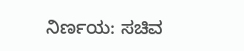ನಿರ್ಣಯ: ಸಚಿವ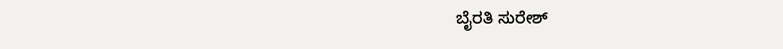ಬೈರತಿ ಸುರೇಶ್